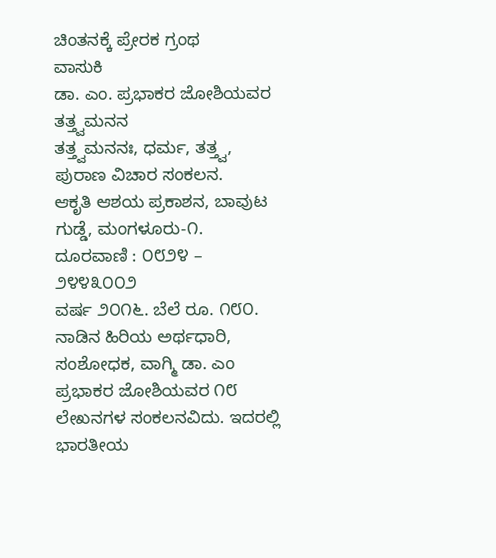ಚಿಂತನಕ್ಕೆ ಪ್ರೇರಕ ಗ್ರಂಥ
ವಾಸುಕಿ
ಡಾ. ಎಂ. ಪ್ರಭಾಕರ ಜೋಶಿಯವರ
ತತ್ತ್ವಮನನ
ತತ್ತ್ವಮನನಃ, ಧರ್ಮ, ತತ್ತ್ವ, ಪುರಾಣ ವಿಚಾರ ಸಂಕಲನ.
ಆಕೃತಿ ಆಶಯ ಪ್ರಕಾಶನ, ಬಾವುಟ ಗುಡ್ಡೆ, ಮಂಗಳೂರು-೧.
ದೂರವಾಣಿ : ೦೮೨೪ – ೨೪೪೩೦೦೨
ವರ್ಷ ೨೦೧೬. ಬೆಲೆ ರೂ. ೧೮೦.
ನಾಡಿನ ಹಿರಿಯ ಅರ್ಥಧಾರಿ, ಸಂಶೋಧಕ, ವಾಗ್ಮಿ ಡಾ. ಎಂ ಪ್ರಭಾಕರ ಜೋಶಿಯವರ ೧೮ ಲೇಖನಗಳ ಸಂಕಲನವಿದು. ಇದರಲ್ಲಿ ಭಾರತೀಯ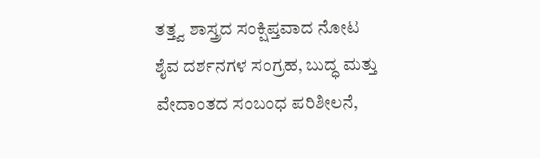ತತ್ತ್ವ ಶಾಸ್ತ್ರದ ಸಂಕ್ಷಿಪ್ತವಾದ ನೋಟ ಶೈವ ದರ್ಶನಗಳ ಸಂಗ್ರಹ, ಬುದ್ಧ ಮತ್ತು ವೇದಾಂತದ ಸಂಬಂಧ ಪರಿಶೀಲನೆ,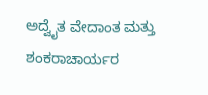ಅದ್ವೈತ ವೇದಾಂತ ಮತ್ತು ಶಂಕರಾಚಾರ್ಯರ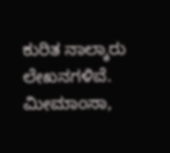ಕುರಿತ ನಾಲ್ಕಾರು ಲೇಖನಗಳಿವೆ.
ಮೀಮಾಂಸಾ,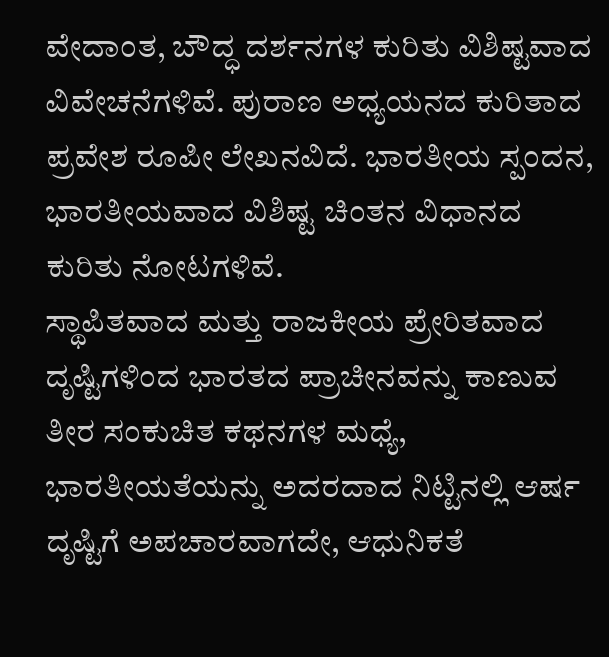ವೇದಾಂತ, ಬೌದ್ಧ ದರ್ಶನಗಳ ಕುರಿತು ವಿಶಿಷ್ಟವಾದ ವಿವೇಚನೆಗಳಿವೆ. ಪುರಾಣ ಅಧ್ಯಯನದ ಕುರಿತಾದ ಪ್ರವೇಶ ರೂಪೀ ಲೇಖನವಿದೆ. ಭಾರತೀಯ ಸ್ಪಂದನ, ಭಾರತೀಯವಾದ ವಿಶಿಷ್ಟ ಚಿಂತನ ವಿಧಾನದ ಕುರಿತು ನೋಟಗಳಿವೆ.
ಸ್ಥಾಪಿತವಾದ ಮತ್ತು ರಾಜಕೀಯ ಪ್ರೇರಿತವಾದ ದೃಷ್ಟಿಗಳಿಂದ ಭಾರತದ ಪ್ರಾಚೀನವನ್ನು ಕಾಣುವ ತೀರ ಸಂಕುಚಿತ ಕಥನಗಳ ಮಧ್ಯೆ, ಭಾರತೀಯತೆಯನ್ನು ಅದರದಾದ ನಿಟ್ಟಿನಲ್ಲಿ ಆರ್ಷ ದೃಷ್ಟಿಗೆ ಅಪಚಾರವಾಗದೇ, ಆಧುನಿಕತೆ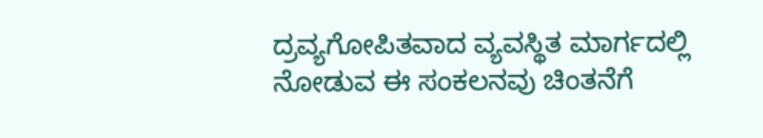ದ್ರವ್ಯಗೋಪಿತವಾದ ವ್ಯವಸ್ಥಿತ ಮಾರ್ಗದಲ್ಲಿ ನೋಡುವ ಈ ಸಂಕಲನವು ಚಿಂತನೆಗೆ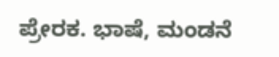ಪ್ರೇರಕ. ಭಾಷೆ, ಮಂಡನೆ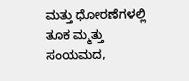ಮತ್ತು ಧೋರಣೆಗಳಲ್ಲಿ ತೂಕ ಮ್ಮತ್ತು ಸಂಯಮದ,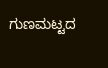ಗುಣಮಟ್ಟದ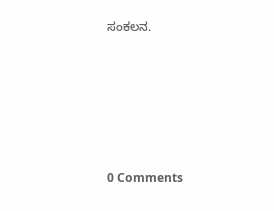ಸಂಕಲನ.






0 Comments